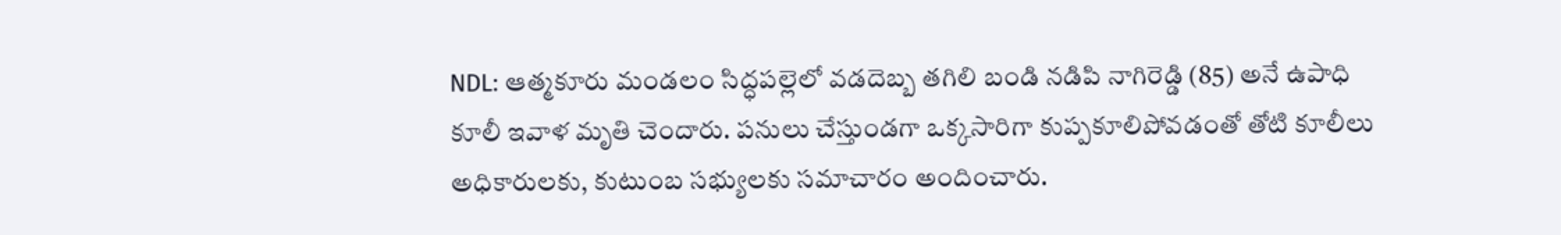NDL: ఆత్మకూరు మండలం సిద్ధపల్లెలో వడదెబ్బ తగిలి బండి నడిపి నాగిరెడ్డి (85) అనే ఉపాధి కూలీ ఇవాళ మృతి చెందారు. పనులు చేస్తుండగా ఒక్కసారిగా కుప్పకూలిపోవడంతో తోటి కూలీలు అధికారులకు, కుటుంబ సభ్యులకు సమాచారం అందించారు.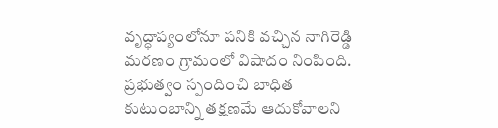వృద్ధాప్యంలోనూ పనికి వచ్చిన నాగిరెడ్డి మరణం గ్రామంలో విషాదం నింపింది. ప్రభుత్వం స్పందించి బాధిత కుటుంబాన్ని తక్షణమే ఆదుకోవాలని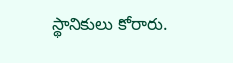స్థానికులు కోరారు.